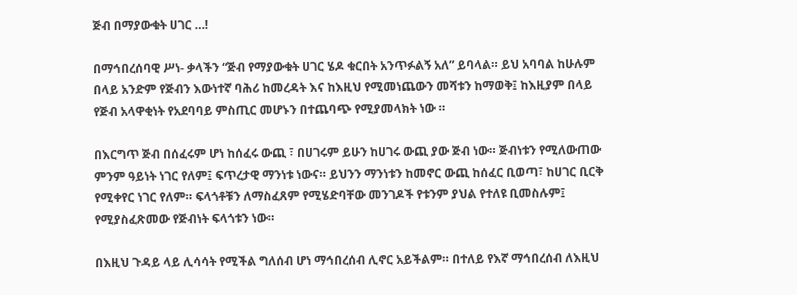ጅብ በማያውቁት ሀገር …!

በማኅበረሰባዊ ሥነ- ቃላችን “ጅብ የማያውቁት ሀገር ሄዶ ቁርበት አንጥፉልኝ አለ” ይባላል። ይህ አባባል ከሁሉም በላይ አንድም የጅብን እውነተኛ ባሕሪ ከመረዳት እና ከእዚህ የሚመነጨውን መሻቱን ከማወቅ፤ ከእዚያም በላይ የጅብ አላዋቂነት የአደባባይ ምስጢር መሆኑን በተጨባጭ የሚያመላክት ነው ።

በእርግጥ ጅብ በሰፈሩም ሆነ ከሰፈሩ ውጪ ፣ በሀገሩም ይሁን ከሀገሩ ውጪ ያው ጅብ ነው። ጅብነቱን የሚለውጠው ምንም ዓይነት ነገር የለም፤ ፍጥረታዊ ማንነቱ ነውና። ይህንን ማንነቱን ከመኖር ውጪ ከሰፈር ቢወጣ፣ ከሀገር ቢርቅ የሚቀየር ነገር የለም። ፍላጎቶቹን ለማስፈጸም የሚሄድባቸው መንገዶች የቱንም ያህል የተለዩ ቢመስሉም፤ የሚያስፈጽመው የጅብነት ፍላጎቱን ነው።

በእዚህ ጉዳይ ላይ ሊሳሳት የሚችል ግለሰብ ሆነ ማኅበረሰብ ሊኖር አይችልም። በተለይ የእኛ ማኅበረሰብ ለእዚህ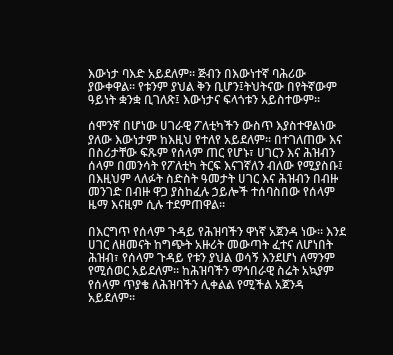እውነታ ባእድ አይደለም። ጅብን በእውነተኛ ባሕሪው ያውቀዋል። የቱንም ያህል ቅን ቢሆን፤ትህትናው በየትኛውም ዓይነት ቋንቋ ቢገለጽ፤ እውነታና ፍላጎቱን አይስተውም።

ሰሞንኛ በሆነው ሀገራዊ ፖለቲካችን ውስጥ እያስተዋልነው ያለው እውነታም ከእዚህ የተለየ አይደለም። በተገለጠው እና በስሪታቸው ፍጹም የሰላም ጠር የሆኑ፣ ሀገርን እና ሕዝብን ሰላም በመንሳት የፖለቲካ ትርፍ እናገኛለን ብለው የሚያስቡ፤ በእዚህም ላለፉት ስድስት ዓመታት ሀገር እና ሕዝብን በብዙ መንገድ በብዙ ዋጋ ያስከፈሉ ኃይሎች ተሰባስበው የሰላም ዜማ እናዚም ሲሉ ተደምጠዋል።

በእርግጥ የሰላም ጉዳይ የሕዝባችን ዋነኛ አጀንዳ ነው። እንደ ሀገር ለዘመናት ከግጭት አዙሪት መውጣት ፈተና ለሆነበት ሕዝብ፣ የሰላም ጉዳይ የቱን ያህል ወሳኝ እንደሆነ ለማንም የሚሰወር አይደለም። ከሕዝባችን ማኅበራዊ ስሬት አኳያም የሰላም ጥያቄ ለሕዝባችን ሊቀልል የሚችል አጀንዳ አይደለም።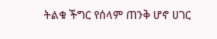ትልቁ ችግር የሰላም ጠንቅ ሆኖ ሀገር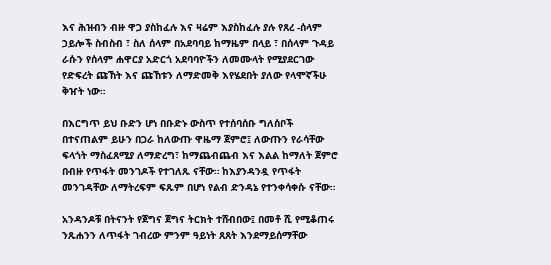እና ሕዝብን ብዙ ዋጋ ያስከፈሉ እና ዛሬም እያስከፈሉ ያሉ የጸረ -ሰላም ኃይሎች ስብስብ ፣ ስለ ሰላም በአደባባይ ከማዜም በላይ ፣ በሰላም ጉዳይ ራሱን የሰላም ሐዋርያ አድርጎ አደባባዮችን ለመሙላት የሚያደርገው የድፍረት ጩኸት እና ጩኸቱን ለማድመቅ እየሄደበት ያለው የላሞኛችሁ ቅዠት ነው።

በእርግጥ ይህ ቡድን ሆነ በቡድኑ ውስጥ የተሰባሰቡ ግለሰቦች በተናጠልም ይሁን በጋራ ከለውጡ ዋዜማ ጀምሮ፤ ለውጡን የራሳቸው ፍላጎት ማስፈጸሚያ ለማድረግ፣ ከማጨብጨብ እና እልል ከማለት ጀምሮ በብዙ የጥፋት መንገዶች የተገለጹ ናቸው። ከእያንዳንዷ የጥፋት መንገዳቸው ለማትረፍም ፍጹም በሆነ የልብ ድንዳኔ የተንቀሳቀሱ ናቸው።

አንዳንዶቹ በትናንት የጀግና ጀግና ትርክት ተሸብበው፤ በመቶ ሺ የሚቆጠሩ ንጹሐንን ለጥፋት ገብረው ምንም ዓይነት ጸጸት እንደማይሰማቸው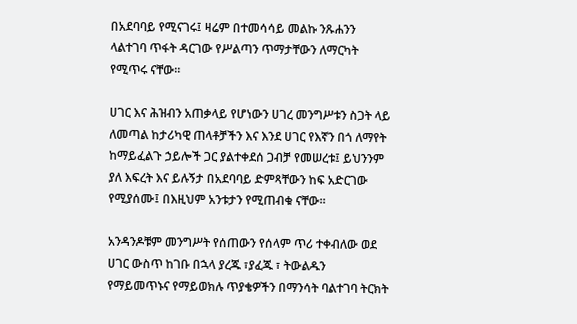በአደባባይ የሚናገሩ፤ ዛሬም በተመሳሳይ መልኩ ንጹሐንን ላልተገባ ጥፋት ዳርገው የሥልጣን ጥማታቸውን ለማርካት የሚጥሩ ናቸው።

ሀገር እና ሕዝብን አጠቃላይ የሆነውን ሀገረ መንግሥቱን ስጋት ላይ ለመጣል ከታሪካዊ ጠላቶቻችን እና እንደ ሀገር የእኛን በጎ ለማየት ከማይፈልጉ ኃይሎች ጋር ያልተቀደሰ ጋብቻ የመሠረቱ፤ ይህንንም ያለ እፍረት እና ይሉኝታ በአደባባይ ድምጻቸውን ከፍ አድርገው የሚያሰሙ፤ በእዚህም አንቱታን የሚጠብቁ ናቸው።

አንዳንዶቹም መንግሥት የሰጠውን የሰላም ጥሪ ተቀብለው ወደ ሀገር ውስጥ ከገቡ በኋላ ያረጁ ፣ያፈጁ ፣ ትውልዱን የማይመጥኑና የማይወክሉ ጥያቄዎችን በማንሳት ባልተገባ ትርክት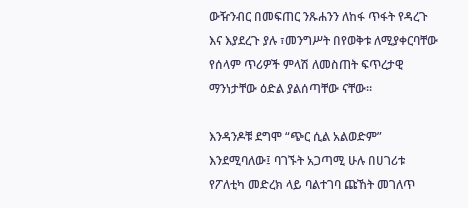ውዥንብር በመፍጠር ንጹሐንን ለከፋ ጥፋት የዳረጉ እና እያደረጉ ያሉ ፣መንግሥት በየወቅቱ ለሚያቀርባቸው የሰላም ጥሪዎች ምላሽ ለመስጠት ፍጥረታዊ ማንነታቸው ዕድል ያልሰጣቸው ናቸው።

እንዳንዶቹ ደግሞ “ጭር ሲል አልወድም” እንደሚባለው፤ ባገኙት አጋጣሚ ሁሉ በሀገሪቱ የፖለቲካ መድረክ ላይ ባልተገባ ጩኸት መገለጥ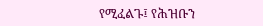የሚፈልጉ፤ የሕዝቡን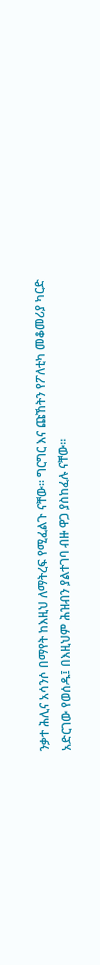ንቃተ ሕሊና አሳንሶ በማየት ከእዚህ ለማትረፍ የሚፈልጉ ናቸው። ግርግር እና ጩኸትን የፖለቲካ መቆመሪያ ካርድ አድርገው የወሰዱ፤ በእዚህም ሕዝብን ያልተገባ ብዙ ዋጋ ያስከፈሉ ናቸው።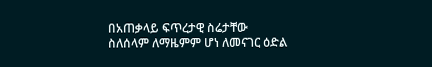በአጠቃላይ ፍጥረታዊ ስሬታቸው ስለሰላም ለማዜምም ሆነ ለመናገር ዕድል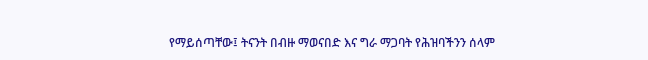የማይሰጣቸው፤ ትናንት በብዙ ማወናበድ እና ግራ ማጋባት የሕዝባችንን ሰላም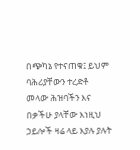በጭካኔ የተናጠቁ፤ ይህም ባሕሪያቸውን ተረድቶ መላው ሕዝባችን እና በቃችሁ ያላቸው እነዚህ ኃይሎች ዛሬ ላይ እያሉ ያሉት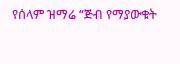የሰላም ዝማሬ “ጅብ የማያውቁት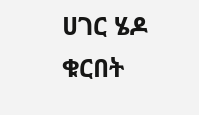ሀገር ሄዶ ቁርበት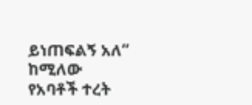ይነጠፍልኝ አለ” ከሚለው የአባቶች ተረት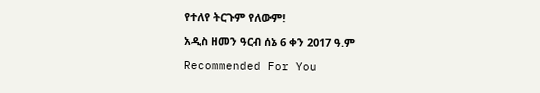የተለየ ትርጉም የለውም!

አዲስ ዘመን ዓርብ ሰኔ 6 ቀን 2017 ዓ.ም

Recommended For You